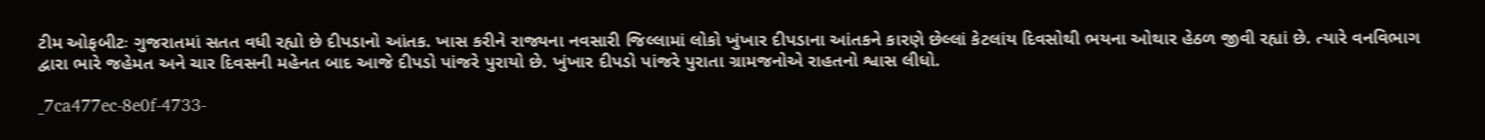ટીમ ઓફબીટઃ ગુજરાતમાં સતત વધી રહ્યો છે દીપડાનો આંતક. ખાસ કરીને રાજ્યના નવસારી જિલ્લામાં લોકો ખુંખાર દીપડાના આંતકને કારણે છેલ્લાં કેટલાંય દિવસોથી ભયના ઓથાર હેઠળ જીવી રહ્યાં છે. ત્યારે વનવિભાગ દ્વારા ભારે જહેમત અને ચાર દિવસની મહેનત બાદ આજે દીપડો પાંજરે પુરાયો છે. ખુંખાર દીપડો પાંજરે પુરાતા ગ્રામજનોએ રાહતનો શ્વાસ લીધો.

_7ca477ec-8e0f-4733-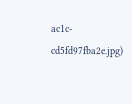ac1c-cd5fd97fba2e.jpg)